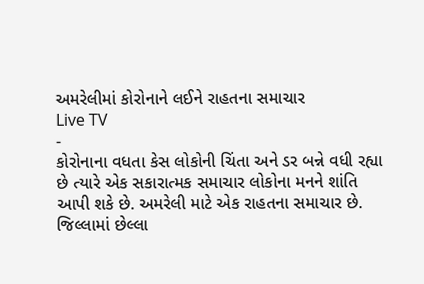અમરેલીમાં કોરોનાને લઈને રાહતના સમાચાર
Live TV
-
કોરોનાના વધતા કેસ લોકોની ચિંતા અને ડર બન્ને વધી રહ્યા છે ત્યારે એક સકારાત્મક સમાચાર લોકોના મનને શાંતિ આપી શકે છે. અમરેલી માટે એક રાહતના સમાચાર છે. જિલ્લામાં છેલ્લા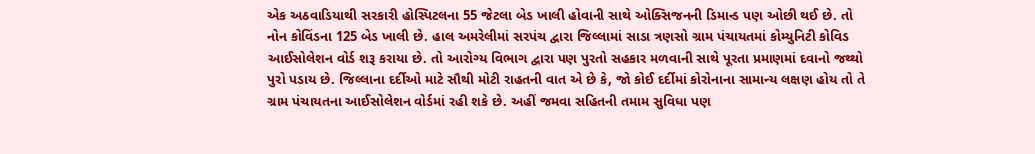એક અઠવાડિયાથી સરકારી હોસ્પિટલના 55 જેટલા બેડ ખાલી હોવાની સાથે ઓક્સિજનની ડિમાન્ડ પણ ઓછી થઈ છે. તો નોન કોવિંડના 125 બેડ ખાલી છે. હાલ અમરેલીમાં સરપંચ દ્વારા જિલ્લામાં સાડા ત્રણસો ગ્રામ પંચાયતમાં કોમ્યુનિટી કોવિડ આઈસોલેશન વોર્ડ શરૂ કરાયા છે. તો આરોગ્ય વિભાગ દ્વારા પણ પુરતો સહકાર મળવાની સાથે પૂરતા પ્રમાણમાં દવાનો જથ્થો પુરો પડાય છે. જિલ્લાના દર્દીઓ માટે સૌથી મોટી રાહતની વાત એ છે કે, જો કોઈ દર્દીમાં કોરોનાના સામાન્ય લક્ષણ હોય તો તે ગ્રામ પંચાયતના આઈસોલેશન વોર્ડમાં રહી શકે છે. અહીં જમવા સહિતની તમામ સુવિધા પણ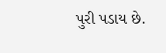પુરી પડાય છે.